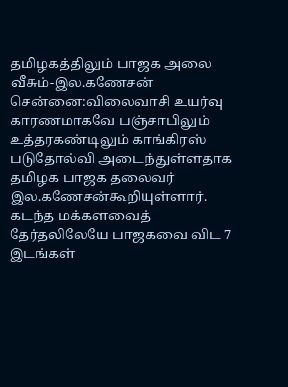தமிழகத்திலும் பாஜக அலை வீசும்-இல.கணேசன்
சென்னை:விலைவாசி உயர்வு காரணமாகவே பஞ்சாபிலும் உத்தரகண்டிலும் காங்கிரஸ் படுதோல்வி அடைந்துள்ளதாக தமிழக பாஜக தலைவர் இல.கணேசன்கூறியுள்ளார்.
கடந்த மக்களவைத் தேர்தலிலேயே பாஜகவை விட 7 இடங்கள்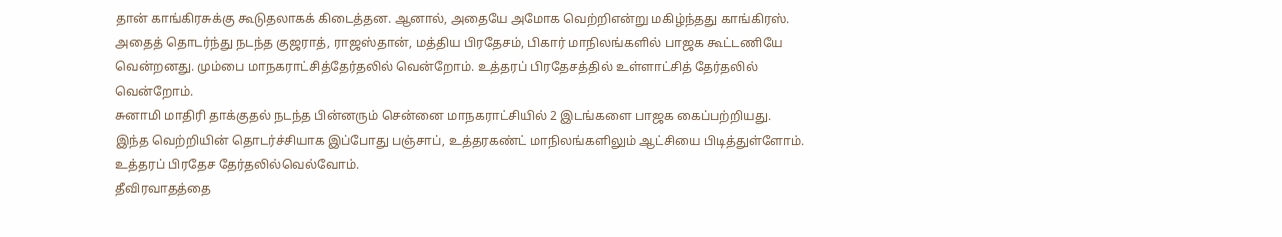தான் காங்கிரசுக்கு கூடுதலாகக் கிடைத்தன. ஆனால், அதையே அமோக வெற்றிஎன்று மகிழ்ந்தது காங்கிரஸ்.
அதைத் தொடர்ந்து நடந்த குஜராத், ராஜஸ்தான், மத்திய பிரதேசம், பிகார் மாநிலங்களில் பாஜக கூட்டணியே வென்றனது. மும்பை மாநகராட்சித்தேர்தலில் வென்றோம். உத்தரப் பிரதேசத்தில் உள்ளாட்சித் தேர்தலில் வென்றோம்.
சுனாமி மாதிரி தாக்குதல் நடந்த பின்னரும் சென்னை மாநகராட்சியில் 2 இடங்களை பாஜக கைப்பற்றியது.
இந்த வெற்றியின் தொடர்ச்சியாக இப்போது பஞ்சாப், உத்தரகண்ட் மாநிலங்களிலும் ஆட்சியை பிடித்துள்ளோம். உத்தரப் பிரதேச தேர்தலில்வெல்வோம்.
தீவிரவாதத்தை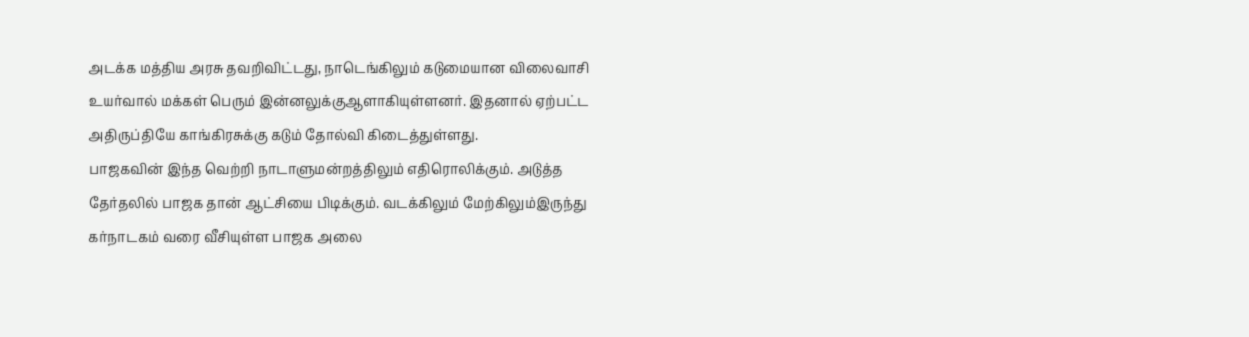அடக்க மத்திய அரசு தவறிவிட்டது, நாடெங்கிலும் கடுமையான விலைவாசி உயர்வால் மக்கள் பெரும் இன்னலுக்குஆளாகியுள்ளனர். இதனால் ஏற்பட்ட அதிருப்தியே காங்கிரசுக்கு கடும் தோல்வி கிடைத்துள்ளது.
பாஜகவின் இந்த வெற்றி நாடாளுமன்றத்திலும் எதிரொலிக்கும். அடுத்த தேர்தலில் பாஜக தான் ஆட்சியை பிடிக்கும். வடக்கிலும் மேற்கிலும்இருந்து கர்நாடகம் வரை வீசியுள்ள பாஜக அலை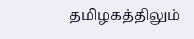தமிழகத்திலும்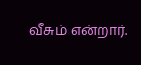வீசும் என்றார்.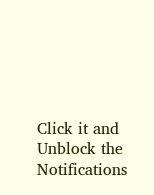Click it and Unblock the Notifications